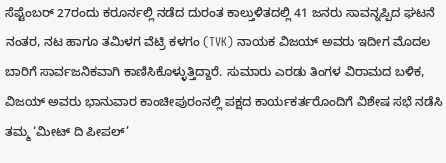ಸೆಪ್ಟೆಂಬರ್ 27ರಂದು ಕರೂರ್ನಲ್ಲಿ ನಡೆದ ದುರಂತ ಕಾಲ್ತುಳಿತದಲ್ಲಿ 41 ಜನರು ಸಾವನ್ನಪ್ಪಿದ ಘಟನೆ ನಂತರ, ನಟ ಹಾಗೂ ತಮಿಳಗ ವೆಟ್ರಿ ಕಳಗಂ (TVK) ನಾಯಕ ವಿಜಯ್ ಅವರು ಇದೀಗ ಮೊದಲ ಬಾರಿಗೆ ಸಾರ್ವಜನಿಕವಾಗಿ ಕಾಣಿಸಿಕೊಳ್ಳುತ್ತಿದ್ದಾರೆ. ಸುಮಾರು ಎರಡು ತಿಂಗಳ ವಿರಾಮದ ಬಳಿಕ, ವಿಜಯ್ ಅವರು ಭಾನುವಾರ ಕಾಂಚೀಪುರಂನಲ್ಲಿ ಪಕ್ಷದ ಕಾರ್ಯಕರ್ತರೊಂದಿಗೆ ವಿಶೇಷ ಸಭೆ ನಡೆಸಿ ತಮ್ಮ ‘ಮೀಟ್ ದಿ ಪೀಪಲ್’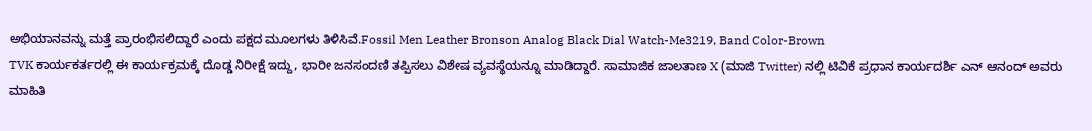ಅಭಿಯಾನವನ್ನು ಮತ್ತೆ ಪ್ರಾರಂಭಿಸಲಿದ್ದಾರೆ ಎಂದು ಪಕ್ಷದ ಮೂಲಗಳು ತಿಳಿಸಿವೆ.Fossil Men Leather Bronson Analog Black Dial Watch-Me3219, Band Color-Brown
TVK ಕಾರ್ಯಕರ್ತರಲ್ಲಿ ಈ ಕಾರ್ಯಕ್ರಮಕ್ಕೆ ದೊಡ್ಡ ನಿರೀಕ್ಷೆ ಇದ್ದು, ಭಾರೀ ಜನಸಂದಣಿ ತಪ್ಪಿಸಲು ವಿಶೇಷ ವ್ಯವಸ್ಥೆಯನ್ನೂ ಮಾಡಿದ್ದಾರೆ. ಸಾಮಾಜಿಕ ಜಾಲತಾಣ X (ಮಾಜಿ Twitter) ನಲ್ಲಿ ಟಿವಿಕೆ ಪ್ರಧಾನ ಕಾರ್ಯದರ್ಶಿ ಎನ್ ಆನಂದ್ ಅವರು ಮಾಹಿತಿ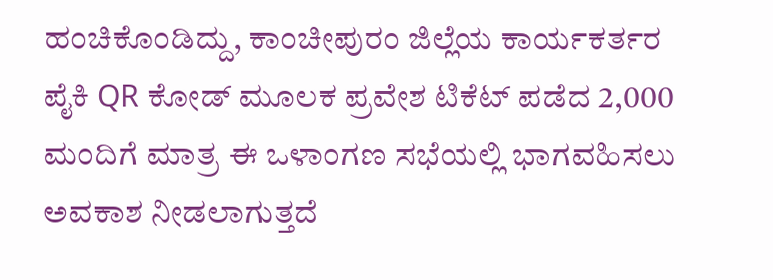ಹಂಚಿಕೊಂಡಿದ್ದು, ಕಾಂಚೀಪುರಂ ಜಿಲ್ಲೆಯ ಕಾರ್ಯಕರ್ತರ ಪೈಕಿ QR ಕೋಡ್ ಮೂಲಕ ಪ್ರವೇಶ ಟಿಕೆಟ್ ಪಡೆದ 2,000 ಮಂದಿಗೆ ಮಾತ್ರ ಈ ಒಳಾಂಗಣ ಸಭೆಯಲ್ಲಿ ಭಾಗವಹಿಸಲು ಅವಕಾಶ ನೀಡಲಾಗುತ್ತದೆ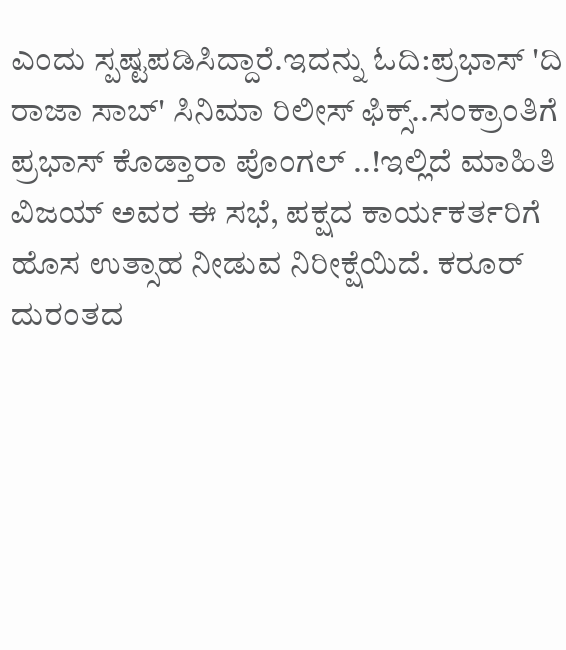ಎಂದು ಸ್ಪಷ್ಟಪಡಿಸಿದ್ದಾರೆ.ಇದನ್ನು ಓದಿ:ಪ್ರಭಾಸ್ 'ದಿ ರಾಜಾ ಸಾಬ್' ಸಿನಿಮಾ ರಿಲೀಸ್ ಫಿಕ್ಸ್..ಸಂಕ್ರಾಂತಿಗೆ ಪ್ರಭಾಸ್ ಕೊಡ್ತಾರಾ ಪೊಂಗಲ್ ..!ಇಲ್ಲಿದೆ ಮಾಹಿತಿ
ವಿಜಯ್ ಅವರ ಈ ಸಭೆ, ಪಕ್ಷದ ಕಾರ್ಯಕರ್ತರಿಗೆ ಹೊಸ ಉತ್ಸಾಹ ನೀಡುವ ನಿರೀಕ್ಷೆಯಿದೆ. ಕರೂರ್ ದುರಂತದ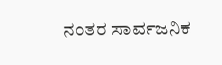ನಂತರ ಸಾರ್ವಜನಿಕ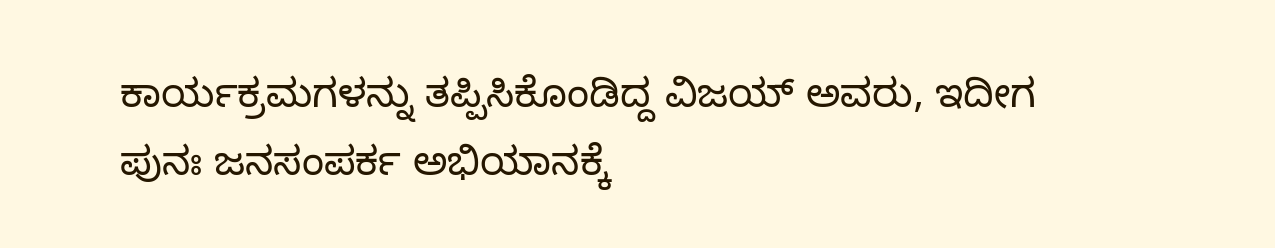ಕಾರ್ಯಕ್ರಮಗಳನ್ನು ತಪ್ಪಿಸಿಕೊಂಡಿದ್ದ ವಿಜಯ್ ಅವರು, ಇದೀಗ ಪುನಃ ಜನಸಂಪರ್ಕ ಅಭಿಯಾನಕ್ಕೆ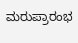ಮರುಪ್ರಾರಂಭ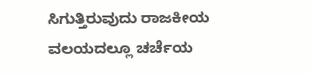ಸಿಗುತ್ತಿರುವುದು ರಾಜಕೀಯ ವಲಯದಲ್ಲೂ ಚರ್ಚೆಯ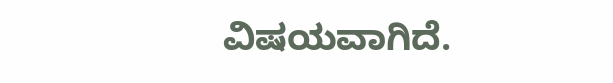ವಿಷಯವಾಗಿದೆ.